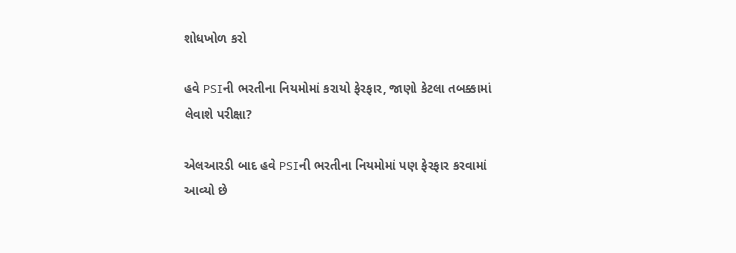શોધખોળ કરો

હવે PSIની ભરતીના નિયમોમાં કરાયો ફેરફાર, જાણો કેટલા તબક્કામાં લેવાશે પરીક્ષા?

એલઆરડી બાદ હવે PSIની ભરતીના નિયમોમાં પણ ફેરફાર કરવામાં આવ્યો છે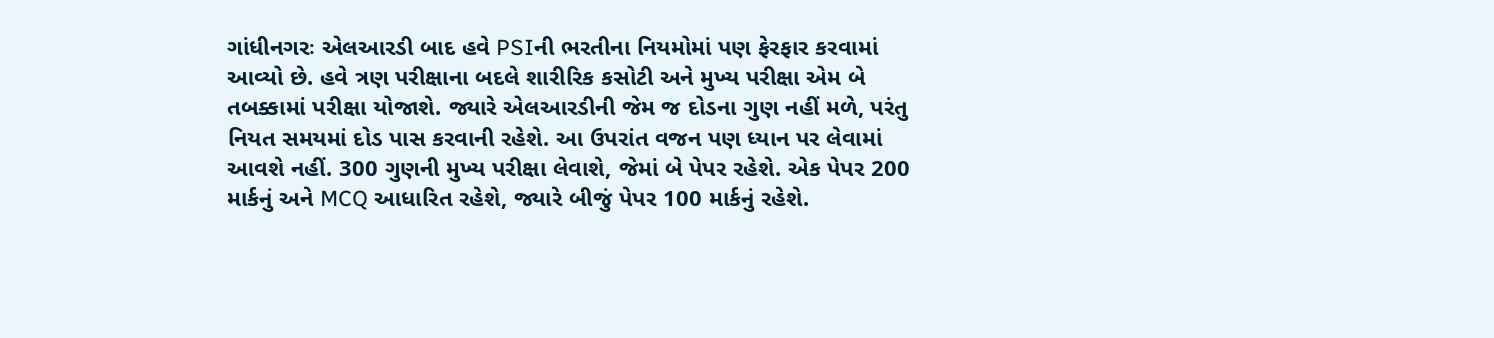ગાંધીનગરઃ એલઆરડી બાદ હવે PSIની ભરતીના નિયમોમાં પણ ફેરફાર કરવામાં આવ્યો છે. હવે ત્રણ પરીક્ષાના બદલે શારીરિક કસોટી અને મુખ્ય પરીક્ષા એમ બે તબક્કામાં પરીક્ષા યોજાશે. જ્યારે એલઆરડીની જેમ જ દોડના ગુણ નહીં મળે, પરંતુ નિયત સમયમાં દોડ પાસ કરવાની રહેશે. આ ઉપરાંત વજન પણ ધ્યાન પર લેવામાં આવશે નહીં. 300 ગુણની મુખ્ય પરીક્ષા લેવાશે, જેમાં બે પેપર રહેશે. એક પેપર 200 માર્કનું અને MCQ આધારિત રહેશે, જ્યારે બીજું પેપર 100 માર્કનું રહેશે.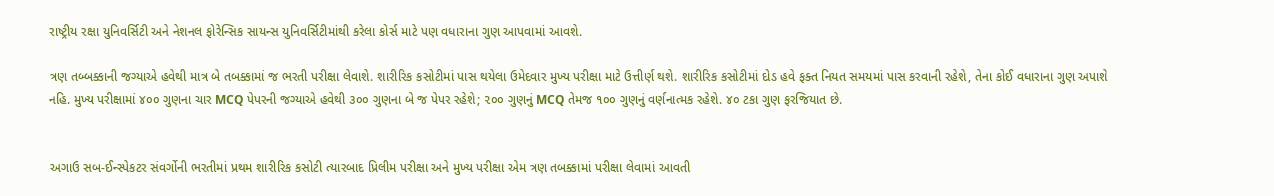રાષ્ટ્રીય રક્ષા યુનિવર્સિટી અને નેશનલ ફોરેન્સિક સાયન્સ યુનિવર્સિટીમાંથી કરેલા કોર્સ માટે પણ વધારાના ગુણ આપવામાં આવશે.

ત્રણ તબ્બક્કાની જગ્યાએ હવેથી માત્ર બે તબક્કામાં જ ભરતી પરીક્ષા લેવાશે. શારીરિક કસોટીમાં પાસ થયેલા ઉમેદવાર મુખ્ય પરીક્ષા માટે ઉત્તીર્ણ થશે. શારીરિક કસોટીમાં દોડ હવે ફક્ત નિયત સમયમાં પાસ કરવાની રહેશે, તેના કોઈ વધારાના ગુણ અપાશે નહિ. મુખ્ય પરીક્ષામાં ૪૦૦ ગુણના ચાર MCQ પેપરની જગ્યાએ હવેથી ૩૦૦ ગુણના બે જ પેપર રહેશે; ૨૦૦ ગુણનું MCQ તેમજ ૧૦૦ ગુણનું વર્ણનાત્મક રહેશે. ૪૦ ટકા ગુણ ફરજિયાત છે.


અગાઉ સબ-ઈન્સ્પેકટર સંવર્ગોની ભરતીમાં પ્રથમ શારીરિક કસોટી ત્યારબાદ પ્રિલીમ પરીક્ષા અને મુખ્ય પરીક્ષા એમ ત્રણ તબક્કામાં પરીક્ષા લેવામાં આવતી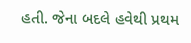હતી. જેના બદલે હવેથી પ્રથમ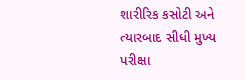શારીરિક કસોટી અને ત્યારબાદ સીધી મુખ્ય પરીક્ષા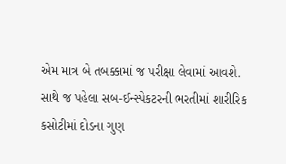એમ માત્ર બે તબક્કામાં જ પરીક્ષા લેવામાં આવશે. સાથે જ પહેલા સબ-ઈન્સ્પેકટરની ભરતીમાં શારીરિક કસોટીમાં દોડના ગુણ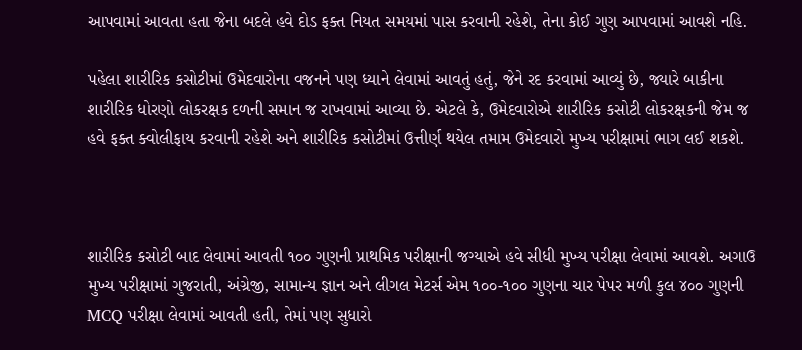આપવામાં આવતા હતા જેના બદલે હવે દોડ ફક્ત નિયત સમયમાં પાસ કરવાની રહેશે, તેના કોઈ ગુણ આપવામાં આવશે નહિ.

પહેલા શારીરિક કસોટીમાં ઉમેદવારોના વજનને પણ ધ્યાને લેવામાં આવતું હતું, જેને રદ કરવામાં આવ્યું છે, જ્યારે બાકીના શારીરિક ધોરણો લોકરક્ષક દળની સમાન જ રાખવામાં આવ્યા છે. એટલે કે, ઉમેદવારોએ શારીરિક કસોટી લોકરક્ષકની જેમ જ હવે ફક્ત ક્વોલીફાય કરવાની રહેશે અને શારીરિક કસોટીમાં ઉત્તીર્ણ થયેલ તમામ ઉમેદવારો મુખ્ય પરીક્ષામાં ભાગ લઈ શકશે.



શારીરિક કસોટી બાદ લેવામાં આવતી ૧૦૦ ગુણની પ્રાથમિક પરીક્ષાની જગ્યાએ હવે સીધી મુખ્ય પરીક્ષા લેવામાં આવશે. અગાઉ મુખ્ય પરીક્ષામાં ગુજરાતી, અંગ્રેજી, સામાન્ય જ્ઞાન અને લીગલ મેટર્સ એમ ૧૦૦-૧૦૦ ગુણના ચાર પેપર મળી કુલ ૪૦૦ ગુણની MCQ પરીક્ષા લેવામાં આવતી હતી, તેમાં પણ સુધારો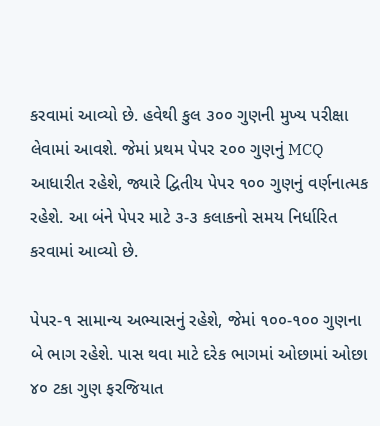કરવામાં આવ્યો છે. હવેથી કુલ ૩૦૦ ગુણની મુખ્ય પરીક્ષા લેવામાં આવશે. જેમાં પ્રથમ પેપર ૨૦૦ ગુણનું MCQ આધારીત રહેશે, જ્યારે દ્વિતીય પેપર ૧૦૦ ગુણનું વર્ણનાત્મક રહેશે. આ બંને પેપર માટે ૩-૩ કલાકનો સમય નિર્ધારિત કરવામાં આવ્યો છે.

પેપર-૧ સામાન્ય અભ્યાસનું રહેશે, જેમાં ૧૦૦-૧૦૦ ગુણના બે ભાગ રહેશે. પાસ થવા માટે દરેક ભાગમાં ઓછામાં ઓછા ૪૦ ટકા ગુણ ફરજિયાત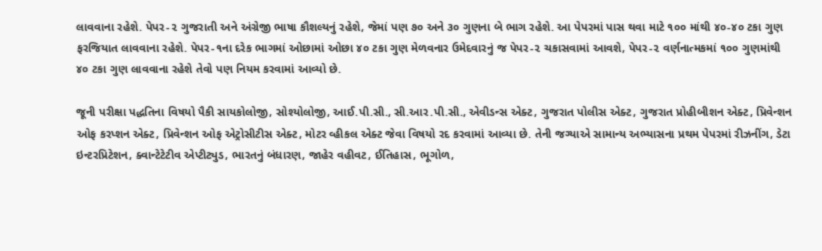લાવવાના રહેશે. પેપર-૨ ગુજરાતી અને અંગ્રેજી ભાષા કૌશલ્યનું રહેશે, જેમાં પણ ૭૦ અને ૩૦ ગુણના બે ભાગ રહેશે. આ પેપરમાં પાસ થવા માટે ૧૦૦ માંથી ૪૦-૪૦ ટકા ગુણ ફરજિયાત લાવવાના રહેશે. પેપર-૧ના દરેક ભાગમાં ઓછામાં ઓછા ૪૦ ટકા ગુણ મેળવનાર ઉમેદવારનું જ પેપર-૨ ચકાસવામાં આવશે, પેપર-૨ વર્ણનાત્મકમાં ૧૦૦ ગુણમાંથી ૪૦ ટકા ગુણ લાવવાના રહેશે તેવો પણ નિયમ કરવામાં આવ્યો છે.

જૂની પરીક્ષા પદ્ધતિના વિષયો પૈકી સાયકોલોજી, સોશ્યોલોજી, આઈ.પી.સી., સી.આર.પી.સી., એવીડન્સ એક્ટ, ગુજરાત પોલીસ એક્ટ, ગુજરાત પ્રોહીબીશન એક્ટ, પ્રિવેન્શન ઓફ કરપ્શન એક્ટ, પ્રિવેન્શન ઓફ એટ્રોસીટીસ એક્ટ, મોટર વ્હીકલ એક્ટ જેવા વિષયો રદ કરવામાં આવ્યા છે. તેની જગ્યાએ સામાન્ય અભ્યાસના પ્રથમ પેપરમાં રીઝનીંગ, ડેટા ઇન્ટરપ્રિટેશન, ક્વાન્ટેટેટીવ એપ્ટીટ્યુડ, ભારતનું બંધારણ, જાહેર વહીવટ, ઈતિહાસ, ભૂગોળ,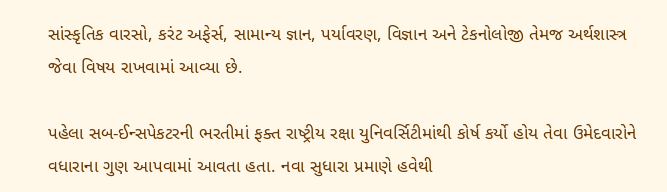સાંસ્કૃતિક વારસો, કરંટ અફેર્સ, સામાન્ય જ્ઞાન, પર્યાવરણ, વિજ્ઞાન અને ટેકનોલોજી તેમજ અર્થશાસ્ત્ર જેવા વિષય રાખવામાં આવ્યા છે.

પહેલા સબ-ઈન્સપેકટરની ભરતીમાં ફક્ત રાષ્ટ્રીય રક્ષા યુનિવર્સિટીમાંથી કોર્ષ કર્યો હોય તેવા ઉમેદવારોને વધારાના ગુણ આપવામાં આવતા હતા. નવા સુધારા પ્રમાણે હવેથી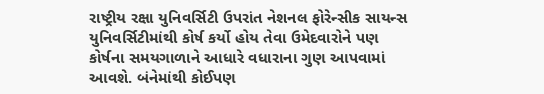રાષ્ટ્રીય રક્ષા યુનિવર્સિટી ઉપરાંત નેશનલ ફોરેન્સીક સાયન્સ યુનિવર્સિટીમાંથી કોર્ષ કર્યો હોય તેવા ઉમેદવારોને પણ કોર્ષના સમયગાળાને આધારે વધારાના ગુણ આપવામાં આવશે. બંનેમાંથી કોઈપણ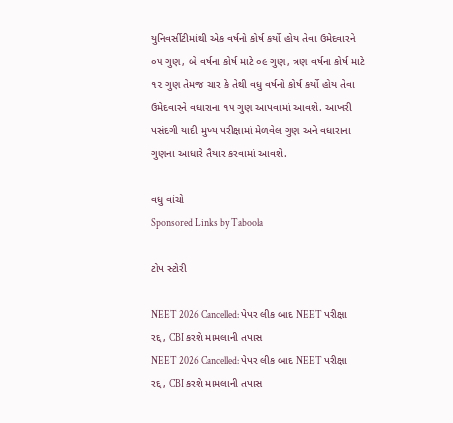યુનિવર્સીટીમાંથી એક વર્ષનો કોર્ષ કર્યો હોય તેવા ઉમેદવારને ૦૫ ગુણ, બે વર્ષના કોર્ષ માટે ૦૯ ગુણ, ત્રણ વર્ષના કોર્ષ માટે ૧૨ ગુણ તેમજ ચાર કે તેથી વધુ વર્ષનો કોર્ષ કર્યો હોય તેવા ઉમેદવારને વધારાના ૧૫ ગુણ આપવામાં આવશે. આખરી પસંદગી યાદી મુખ્ય પરીક્ષામાં મેળવેલ ગુણ અને વધારાના ગુણના આધારે તૈયાર કરવામાં આવશે.

વધુ વાંચો
Sponsored Links by Taboola

ટોપ સ્ટોરી

NEET 2026 Cancelled: પેપર લીક બાદ NEET પરીક્ષા રદ્દ, CBI કરશે મામલાની તપાસ
NEET 2026 Cancelled: પેપર લીક બાદ NEET પરીક્ષા રદ્દ, CBI કરશે મામલાની તપાસ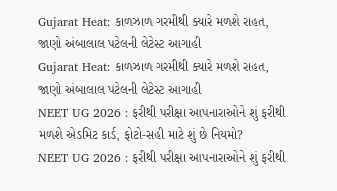Gujarat Heat: કાળઝાળ ગરમીથી ક્યારે મળશે રાહત, જાણો અંબાલાલ પટેલની લેટેસ્ટ આગાહી
Gujarat Heat: કાળઝાળ ગરમીથી ક્યારે મળશે રાહત, જાણો અંબાલાલ પટેલની લેટેસ્ટ આગાહી
NEET UG 2026 : ફરીથી પરીક્ષા આપનારાઓને શું ફરીથી મળશે એડમિટ કાર્ડ, ફોટો-સહી માટે શું છે નિયમો?
NEET UG 2026 : ફરીથી પરીક્ષા આપનારાઓને શું ફરીથી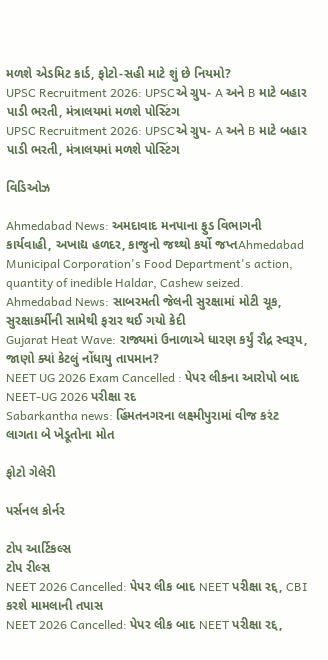મળશે એડમિટ કાર્ડ, ફોટો-સહી માટે શું છે નિયમો?
UPSC Recruitment 2026: UPSCએ ગ્રુપ- A અને B માટે બહાર પાડી ભરતી, મંત્રાલયમાં મળશે પોસ્ટિંગ
UPSC Recruitment 2026: UPSCએ ગ્રુપ- A અને B માટે બહાર પાડી ભરતી, મંત્રાલયમાં મળશે પોસ્ટિંગ

વિડિઓઝ

Ahmedabad News: અમદાવાદ મનપાના ફુડ વિભાગની કાર્યવાહી, અખાદ્ય હળદર, કાજુનો જથ્થો કર્યો જપ્તAhmedabad Municipal Corporation's Food Department's action, quantity of inedible Haldar, Cashew seized.
Ahmedabad News: સાબરમતી જેલની સુરક્ષામાં મોટી ચૂક, સુરક્ષાકર્મીની સામેથી ફરાર થઈ ગયો કેદી
Gujarat Heat Wave: રાજ્યમાં ઉનાળાએ ધારણ કર્યું રૌદ્ર સ્વરૂપ, જાણો ક્યાં કેટલું નોંધાયુ તાપમાન?
NEET UG 2026 Exam Cancelled : પેપર લીકના આરોપો બાદ NEET-UG 2026 પરીક્ષા રદ
Sabarkantha news: હિંમતનગરના લક્ષ્મીપુરામાં વીજ કરંટ લાગતા બે ખેડૂતોના મોત

ફોટો ગેલેરી

પર્સનલ કોર્નર

ટોપ આર્ટિકલ્સ
ટોપ રીલ્સ
NEET 2026 Cancelled: પેપર લીક બાદ NEET પરીક્ષા રદ્દ, CBI કરશે મામલાની તપાસ
NEET 2026 Cancelled: પેપર લીક બાદ NEET પરીક્ષા રદ્દ,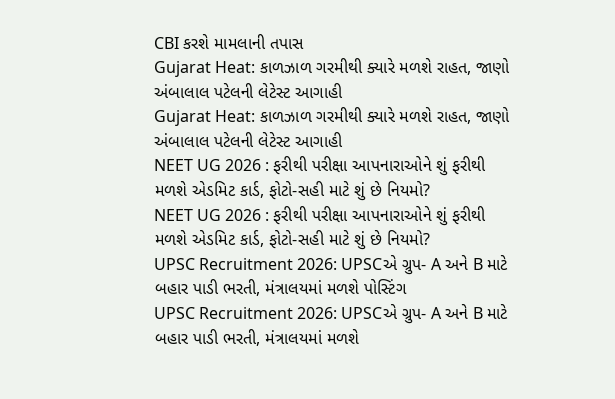CBI કરશે મામલાની તપાસ
Gujarat Heat: કાળઝાળ ગરમીથી ક્યારે મળશે રાહત, જાણો અંબાલાલ પટેલની લેટેસ્ટ આગાહી
Gujarat Heat: કાળઝાળ ગરમીથી ક્યારે મળશે રાહત, જાણો અંબાલાલ પટેલની લેટેસ્ટ આગાહી
NEET UG 2026 : ફરીથી પરીક્ષા આપનારાઓને શું ફરીથી મળશે એડમિટ કાર્ડ, ફોટો-સહી માટે શું છે નિયમો?
NEET UG 2026 : ફરીથી પરીક્ષા આપનારાઓને શું ફરીથી મળશે એડમિટ કાર્ડ, ફોટો-સહી માટે શું છે નિયમો?
UPSC Recruitment 2026: UPSCએ ગ્રુપ- A અને B માટે બહાર પાડી ભરતી, મંત્રાલયમાં મળશે પોસ્ટિંગ
UPSC Recruitment 2026: UPSCએ ગ્રુપ- A અને B માટે બહાર પાડી ભરતી, મંત્રાલયમાં મળશે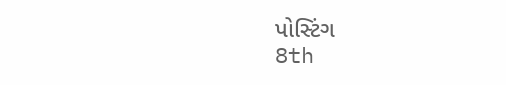પોસ્ટિંગ
8th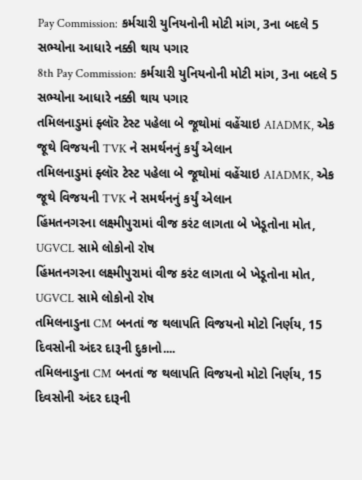Pay Commission: કર્મચારી યુનિયનોની મોટી માંગ, 3ના બદલે 5 સભ્યોના આધારે નક્કી થાય પગાર
8th Pay Commission: કર્મચારી યુનિયનોની મોટી માંગ, 3ના બદલે 5 સભ્યોના આધારે નક્કી થાય પગાર
તમિલનાડુમાં ફ્લૉર ટેસ્ટ પહેલા બે જૂથોમાં વહેંચાઇ AIADMK, એક જૂથે વિજયની TVK ને સમર્થનનું કર્યું એલાન
તમિલનાડુમાં ફ્લૉર ટેસ્ટ પહેલા બે જૂથોમાં વહેંચાઇ AIADMK, એક જૂથે વિજયની TVK ને સમર્થનનું કર્યું એલાન
હિંમતનગરના લક્ષ્મીપુરામાં વીજ કરંટ લાગતા બે ખેડૂતોના મોત, UGVCL સામે લોકોનો રોષ
હિંમતનગરના લક્ષ્મીપુરામાં વીજ કરંટ લાગતા બે ખેડૂતોના મોત, UGVCL સામે લોકોનો રોષ
તમિલનાડુના CM બનતાં જ થલાપતિ વિજયનો મોટો નિર્ણય, 15 દિવસોની અંદર દારૂની દુકાનો....
તમિલનાડુના CM બનતાં જ થલાપતિ વિજયનો મોટો નિર્ણય, 15 દિવસોની અંદર દારૂની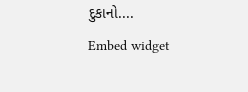દુકાનો....
Embed widget